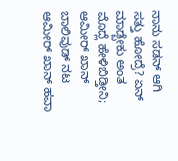ನಾನು ಸಡನ್ ಆಗಿ ಸತ್ತು ಹೋದ್ರೆ? ಏನ್ ಮಾಡ್ಬೇಕು ಅಂತ ಮೊದ್ಲೆ ಹೇಳಿಬಿಡ್ತೀನಿ; ಆಮೀರ್ ಖಾನ್
ಬಾಲಿವುಡ್ ನಟ ಆಮೀರ್ ಖಾನ್ ಹವಾ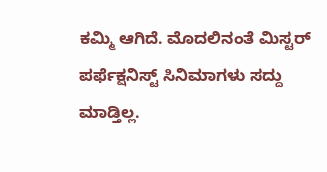ಕಮ್ಮಿ ಆಗಿದೆ. ಮೊದಲಿನಂತೆ ಮಿಸ್ಟರ್ ಪರ್ಫೆಕ್ಷನಿಸ್ಟ್ ಸಿನಿಮಾಗಳು ಸದ್ದು ಮಾಡ್ತಿಲ್ಲ.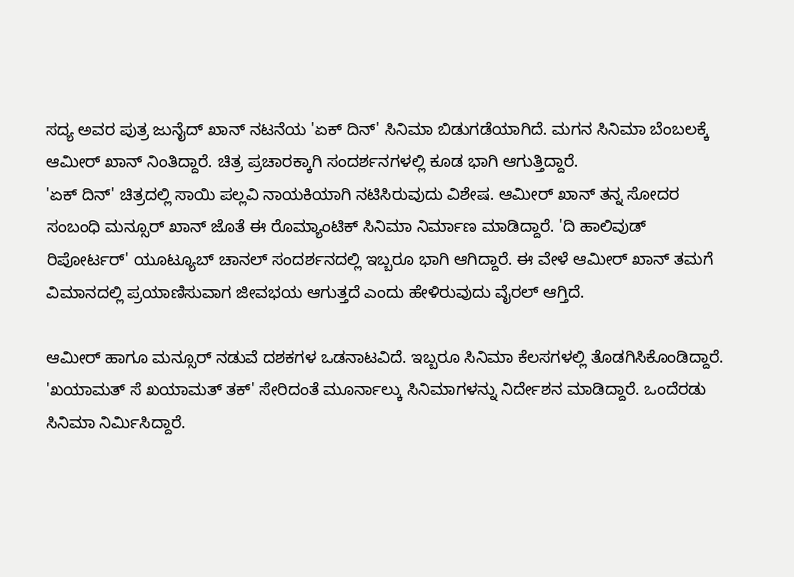ಸದ್ಯ ಅವರ ಪುತ್ರ ಜುನೈದ್ ಖಾನ್ ನಟನೆಯ 'ಏಕ್ ದಿನ್' ಸಿನಿಮಾ ಬಿಡುಗಡೆಯಾಗಿದೆ. ಮಗನ ಸಿನಿಮಾ ಬೆಂಬಲಕ್ಕೆ ಆಮೀರ್ ಖಾನ್ ನಿಂತಿದ್ದಾರೆ. ಚಿತ್ರ ಪ್ರಚಾರಕ್ಕಾಗಿ ಸಂದರ್ಶನಗಳಲ್ಲಿ ಕೂಡ ಭಾಗಿ ಆಗುತ್ತಿದ್ದಾರೆ.
'ಏಕ್ ದಿನ್' ಚಿತ್ರದಲ್ಲಿ ಸಾಯಿ ಪಲ್ಲವಿ ನಾಯಕಿಯಾಗಿ ನಟಿಸಿರುವುದು ವಿಶೇಷ. ಆಮೀರ್ ಖಾನ್ ತನ್ನ ಸೋದರ ಸಂಬಂಧಿ ಮನ್ಸೂರ್ ಖಾನ್ ಜೊತೆ ಈ ರೊಮ್ಯಾಂಟಿಕ್ ಸಿನಿಮಾ ನಿರ್ಮಾಣ ಮಾಡಿದ್ದಾರೆ. 'ದಿ ಹಾಲಿವುಡ್ ರಿಪೋರ್ಟರ್' ಯೂಟ್ಯೂಬ್ ಚಾನಲ್ ಸಂದರ್ಶನದಲ್ಲಿ ಇಬ್ಬರೂ ಭಾಗಿ ಆಗಿದ್ದಾರೆ. ಈ ವೇಳೆ ಆಮೀರ್ ಖಾನ್ ತಮಗೆ ವಿಮಾನದಲ್ಲಿ ಪ್ರಯಾಣಿಸುವಾಗ ಜೀವಭಯ ಆಗುತ್ತದೆ ಎಂದು ಹೇಳಿರುವುದು ವೈರಲ್ ಆಗ್ತಿದೆ.

ಆಮೀರ್ ಹಾಗೂ ಮನ್ಸೂರ್ ನಡುವೆ ದಶಕಗಳ ಒಡನಾಟವಿದೆ. ಇಬ್ಬರೂ ಸಿನಿಮಾ ಕೆಲಸಗಳಲ್ಲಿ ತೊಡಗಿಸಿಕೊಂಡಿದ್ದಾರೆ. 'ಖಯಾಮತ್ ಸೆ ಖಯಾಮತ್ ತಕ್' ಸೇರಿದಂತೆ ಮೂರ್ನಾಲ್ಕು ಸಿನಿಮಾಗಳನ್ನು ನಿರ್ದೇಶನ ಮಾಡಿದ್ದಾರೆ. ಒಂದೆರಡು ಸಿನಿಮಾ ನಿರ್ಮಿಸಿದ್ದಾರೆ.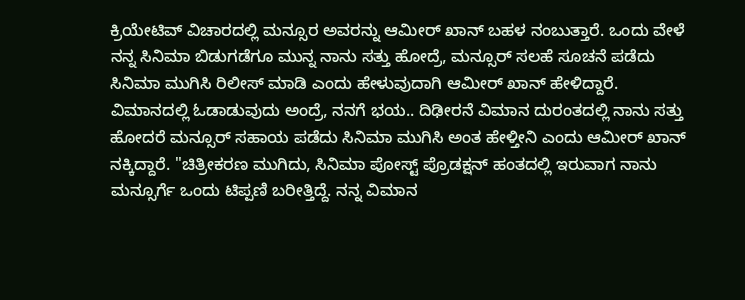ಕ್ರಿಯೇಟಿವ್ ವಿಚಾರದಲ್ಲಿ ಮನ್ಸೂರ ಅವರನ್ನು ಆಮೀರ್ ಖಾನ್ ಬಹಳ ನಂಬುತ್ತಾರೆ. ಒಂದು ವೇಳೆ ನನ್ನ ಸಿನಿಮಾ ಬಿಡುಗಡೆಗೂ ಮುನ್ನ ನಾನು ಸತ್ತು ಹೋದ್ರೆ, ಮನ್ಸೂರ್ ಸಲಹೆ ಸೂಚನೆ ಪಡೆದು ಸಿನಿಮಾ ಮುಗಿಸಿ ರಿಲೀಸ್ ಮಾಡಿ ಎಂದು ಹೇಳುವುದಾಗಿ ಆಮೀರ್ ಖಾನ್ ಹೇಳಿದ್ದಾರೆ.
ವಿಮಾನದಲ್ಲಿ ಓಡಾಡುವುದು ಅಂದ್ರೆ, ನನಗೆ ಭಯ.. ದಿಢೀರನೆ ವಿಮಾನ ದುರಂತದಲ್ಲಿ ನಾನು ಸತ್ತು ಹೋದರೆ ಮನ್ಸೂರ್ ಸಹಾಯ ಪಡೆದು ಸಿನಿಮಾ ಮುಗಿಸಿ ಅಂತ ಹೇಳ್ತೀನಿ ಎಂದು ಆಮೀರ್ ಖಾನ್ ನಕ್ಕಿದ್ದಾರೆ. "ಚಿತ್ರೀಕರಣ ಮುಗಿದು, ಸಿನಿಮಾ ಪೋಸ್ಟ್ ಪ್ರೊಡಕ್ಷನ್ ಹಂತದಲ್ಲಿ ಇರುವಾಗ ನಾನು ಮನ್ಸೂರ್ಗೆ ಒಂದು ಟಿಪ್ಪಣಿ ಬರೀತ್ತಿದ್ದೆ. ನನ್ನ ವಿಮಾನ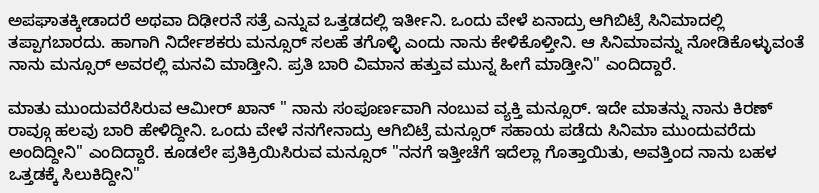ಅಪಘಾತಕ್ಕೀಡಾದರೆ ಅಥವಾ ದಿಢೀರನೆ ಸತ್ರೆ ಎನ್ನುವ ಒತ್ತಡದಲ್ಲಿ ಇರ್ತೀನಿ. ಒಂದು ವೇಳೆ ಏನಾದ್ರು ಆಗಿಬಿಟ್ರೆ ಸಿನಿಮಾದಲ್ಲಿ ತಪ್ಪಾಗಬಾರದು. ಹಾಗಾಗಿ ನಿರ್ದೇಶಕರು ಮನ್ಸೂರ್ ಸಲಹೆ ತಗೊಳ್ಳಿ ಎಂದು ನಾನು ಕೇಳಿಕೊಳ್ತೀನಿ. ಆ ಸಿನಿಮಾವನ್ನು ನೋಡಿಕೊಳ್ಳುವಂತೆ ನಾನು ಮನ್ಸೂರ್ ಅವರಲ್ಲಿ ಮನವಿ ಮಾಡ್ತೀನಿ. ಪ್ರತಿ ಬಾರಿ ವಿಮಾನ ಹತ್ತುವ ಮುನ್ನ ಹೀಗೆ ಮಾಡ್ತೀನಿ" ಎಂದಿದ್ದಾರೆ.

ಮಾತು ಮುಂದುವರೆಸಿರುವ ಆಮೀರ್ ಖಾನ್ " ನಾನು ಸಂಪೂರ್ಣವಾಗಿ ನಂಬುವ ವ್ಯಕ್ತಿ ಮನ್ಸೂರ್. ಇದೇ ಮಾತನ್ನು ನಾನು ಕಿರಣ್ ರಾವ್ಗೂ ಹಲವು ಬಾರಿ ಹೇಳಿದ್ದೀನಿ. ಒಂದು ವೇಳೆ ನನಗೇನಾದ್ರು ಆಗಿಬಿಟ್ರೆ ಮನ್ಸೂರ್ ಸಹಾಯ ಪಡೆದು ಸಿನಿಮಾ ಮುಂದುವರೆದು ಅಂದಿದ್ದೀನಿ" ಎಂದಿದ್ದಾರೆ. ಕೂಡಲೇ ಪ್ರತಿಕ್ರಿಯಿಸಿರುವ ಮನ್ಸೂರ್ "ನನಗೆ ಇತ್ತೀಚೆಗೆ ಇದೆಲ್ಲಾ ಗೊತ್ತಾಯಿತು, ಅವತ್ತಿಂದ ನಾನು ಬಹಳ ಒತ್ತಡಕ್ಕೆ ಸಿಲುಕಿದ್ದೀನಿ"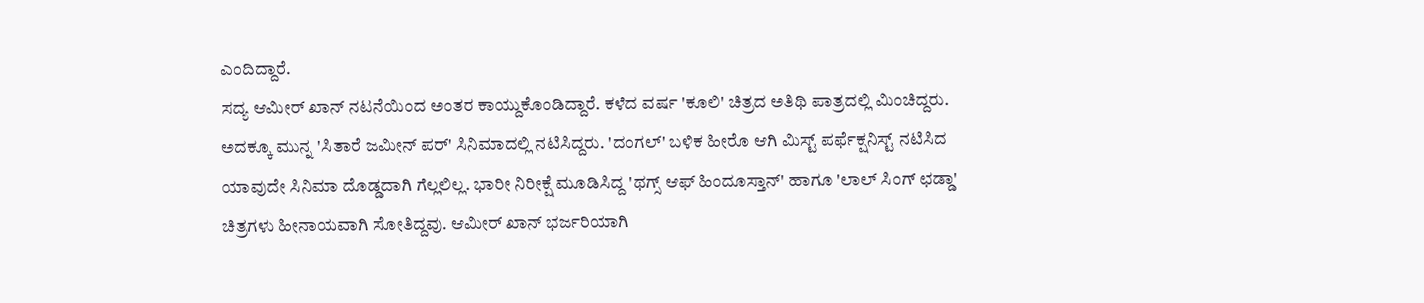ಎಂದಿದ್ದಾರೆ.
ಸದ್ಯ ಆಮೀರ್ ಖಾನ್ ನಟನೆಯಿಂದ ಅಂತರ ಕಾಯ್ದುಕೊಂಡಿದ್ದಾರೆ. ಕಳೆದ ವರ್ಷ 'ಕೂಲಿ' ಚಿತ್ರದ ಅತಿಥಿ ಪಾತ್ರದಲ್ಲಿ ಮಿಂಚಿದ್ದರು. ಅದಕ್ಕೂ ಮುನ್ನ 'ಸಿತಾರೆ ಜಮೀನ್ ಪರ್' ಸಿನಿಮಾದಲ್ಲಿ ನಟಿಸಿದ್ದರು. 'ದಂಗಲ್' ಬಳಿಕ ಹೀರೊ ಆಗಿ ಮಿಸ್ಟ್ ಪರ್ಫೆಕ್ಷನಿಸ್ಟ್ ನಟಿಸಿದ ಯಾವುದೇ ಸಿನಿಮಾ ದೊಡ್ಡದಾಗಿ ಗೆಲ್ಲಲಿಲ್ಲ. ಭಾರೀ ನಿರೀಕ್ಷೆ ಮೂಡಿಸಿದ್ದ 'ಥಗ್ಸ್ ಆಫ್ ಹಿಂದೂಸ್ತಾನ್' ಹಾಗೂ 'ಲಾಲ್ ಸಿಂಗ್ ಛಡ್ಡಾ' ಚಿತ್ರಗಳು ಹೀನಾಯವಾಗಿ ಸೋತಿದ್ದವು. ಆಮೀರ್ ಖಾನ್ ಭರ್ಜರಿಯಾಗಿ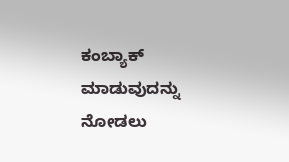ಕಂಬ್ಯಾಕ್ ಮಾಡುವುದನ್ನು ನೋಡಲು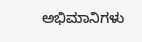ಅಭಿಮಾನಿಗಳು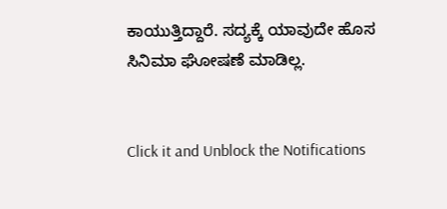ಕಾಯುತ್ತಿದ್ದಾರೆ. ಸದ್ಯಕ್ಕೆ ಯಾವುದೇ ಹೊಸ ಸಿನಿಮಾ ಘೋಷಣೆ ಮಾಡಿಲ್ಲ.


Click it and Unblock the Notifications